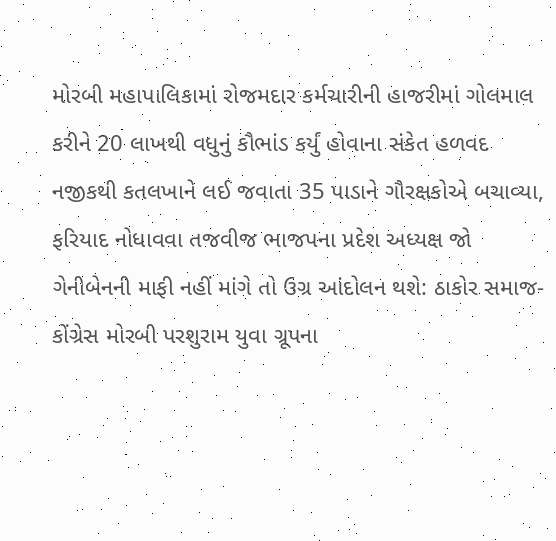મોરબી મહાપાલિકામાં રોજમદાર કર્મચારીની હાજરીમાં ગોલમાલ કરીને 20 લાખથી વધુનું કૌભાંડ કર્યું હોવાના સંકેત હળવદ નજીકથી કતલખાને લઈ જવાતા 35 પાડાને ગૌરક્ષકોએ બચાવ્યા, ફરિયાદ નોધાવવા તજવીજ ભાજપના પ્રદેશ અધ્યક્ષ જો ગેનીબેનની માફી નહીં માંગે તો ઉગ્ર આંદોલન થશે: ઠાકોર સમાજ-કોંગ્રેસ મોરબી પરશુરામ યુવા ગ્રૂપના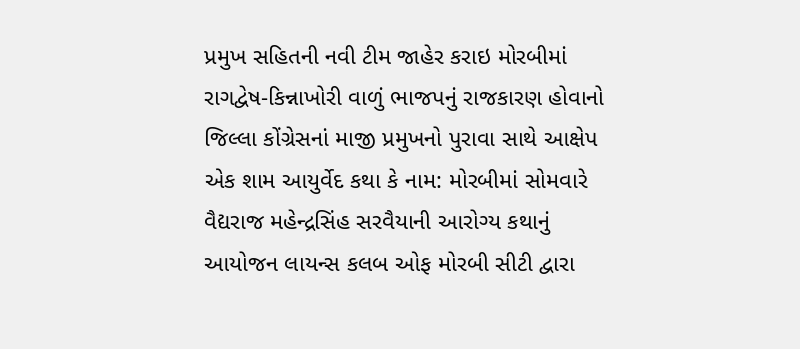પ્રમુખ સહિતની નવી ટીમ જાહેર કરાઇ મોરબીમાં રાગદ્વેષ-કિન્નાખોરી વાળું ભાજપનું રાજકારણ હોવાનો જિલ્લા કોંગ્રેસનાં માજી પ્રમુખનો પુરાવા સાથે આક્ષેપ એક શામ આયુર્વેદ કથા કે નામ: મોરબીમાં સોમવારે વૈદ્યરાજ મહેન્દ્રસિંહ સરવૈયાની આરોગ્ય કથાનું આયોજન લાયન્સ કલબ ઓફ મોરબી સીટી દ્વારા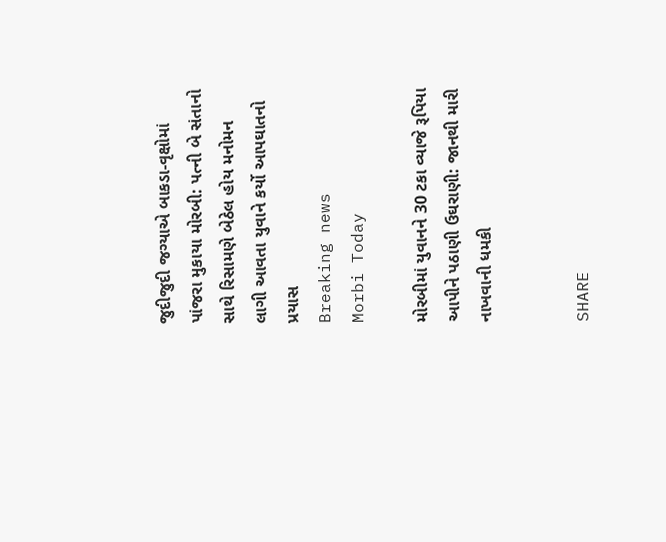જુદીજુદી જગ્યાએ બાકડા-વૃક્ષોમાં પાંજરા મુકાયા મોરબી: પત્ની બે સંતાનો સાથે રિસામણે બેઠેલ હોય મનોમન લાગી આવતા યુવાને કર્યો આપઘાતનો પ્રયાસ
Breaking news
Morbi Today

મોરબીમાં યુવાનને 30 ટકા વ્યાજે રૂપિયા આપીને પઠાણી ઉઘરાણી: જાનથી મારી નાખવાની ધમકી


SHARE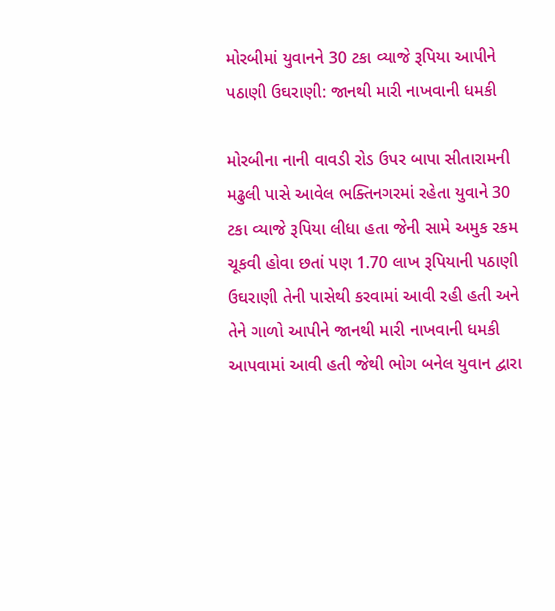મોરબીમાં યુવાનને 30 ટકા વ્યાજે રૂપિયા આપીને પઠાણી ઉઘરાણી: જાનથી મારી નાખવાની ધમકી

મોરબીના નાની વાવડી રોડ ઉપર બાપા સીતારામની મઢુલી પાસે આવેલ ભક્તિનગરમાં રહેતા યુવાને 30 ટકા વ્યાજે રૂપિયા લીધા હતા જેની સામે અમુક રકમ ચૂકવી હોવા છતાં પણ 1.70 લાખ રૂપિયાની પઠાણી ઉઘરાણી તેની પાસેથી કરવામાં આવી રહી હતી અને તેને ગાળો આપીને જાનથી મારી નાખવાની ધમકી આપવામાં આવી હતી જેથી ભોગ બનેલ યુવાન દ્વારા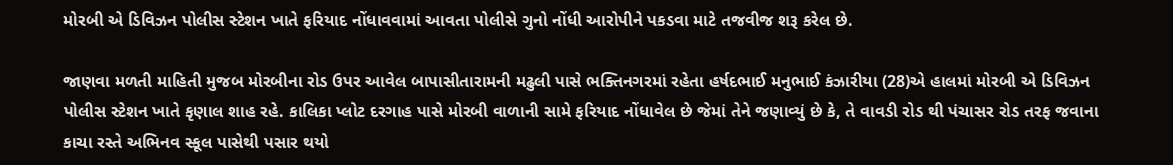મોરબી એ ડિવિઝન પોલીસ સ્ટેશન ખાતે ફરિયાદ નોંધાવવામાં આવતા પોલીસે ગુનો નોંધી આરોપીને પકડવા માટે તજવીજ શરૂ કરેલ છે.

જાણવા મળતી માહિતી મુજબ મોરબીના રોડ ઉપર આવેલ બાપાસીતારામની મઢુલી પાસે ભક્તિનગરમાં રહેતા હર્ષદભાઈ મનુભાઈ કંઝારીયા (28)એ હાલમાં મોરબી એ ડિવિઝન પોલીસ સ્ટેશન ખાતે કૃણાલ શાહ રહે. કાલિકા પ્લોટ દરગાહ પાસે મોરબી વાળાની સામે ફરિયાદ નોંધાવેલ છે જેમાં તેને જણાવ્યું છે કે, તે વાવડી રોડ થી પંચાસર રોડ તરફ જવાના કાચા રસ્તે અભિનવ સ્કૂલ પાસેથી પસાર થયો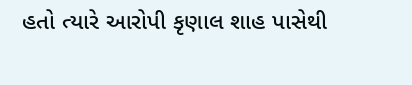હતો ત્યારે આરોપી કૃણાલ શાહ પાસેથી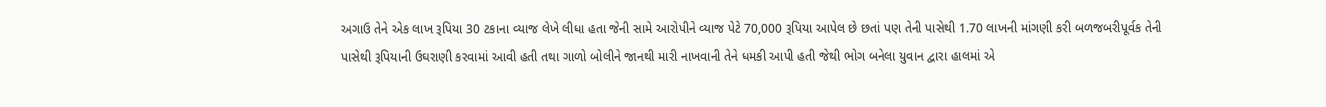અગાઉ તેને એક લાખ રૂપિયા 30 ટકાના વ્યાજ લેખે લીધા હતા જેની સામે આરોપીને વ્યાજ પેટે 70,000 રૂપિયા આપેલ છે છતાં પણ તેની પાસેથી 1.70 લાખની માંગણી કરી બળજબરીપૂર્વક તેની પાસેથી રૂપિયાની ઉઘરાણી કરવામાં આવી હતી તથા ગાળો બોલીને જાનથી મારી નાખવાની તેને ધમકી આપી હતી જેથી ભોગ બનેલા યુવાન દ્વારા હાલમાં એ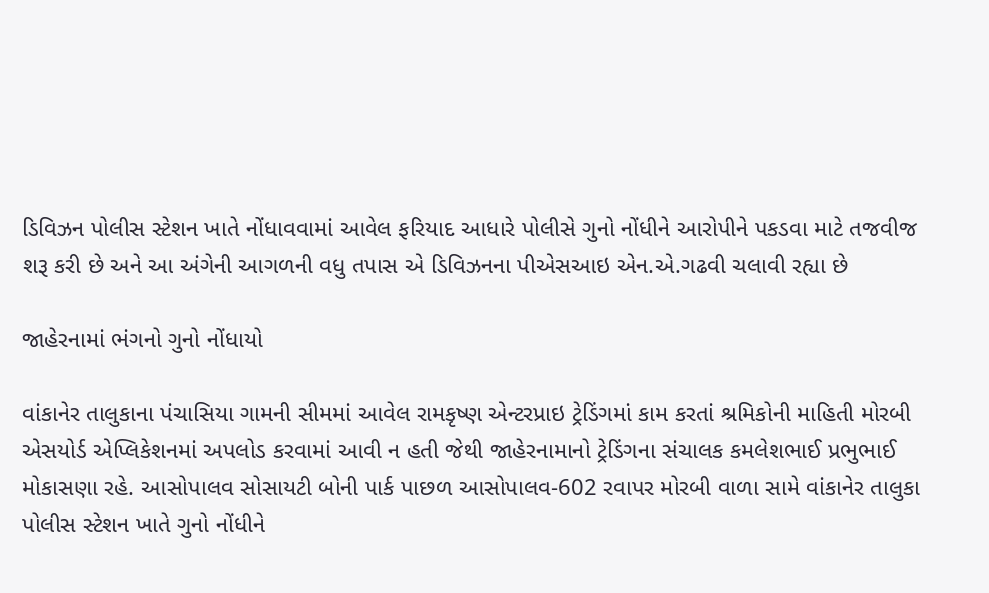ડિવિઝન પોલીસ સ્ટેશન ખાતે નોંધાવવામાં આવેલ ફરિયાદ આધારે પોલીસે ગુનો નોંધીને આરોપીને પકડવા માટે તજવીજ શરૂ કરી છે અને આ અંગેની આગળની વધુ તપાસ એ ડિવિઝનના પીએસઆઇ એન.એ.ગઢવી ચલાવી રહ્યા છે

જાહેરનામાં ભંગનો ગુનો નોંધાયો

વાંકાનેર તાલુકાના પંચાસિયા ગામની સીમમાં આવેલ રામકૃષ્ણ એન્ટરપ્રાઇ ટ્રેડિંગમાં કામ કરતાં શ્રમિકોની માહિતી મોરબી એસયોર્ડ એપ્લિકેશનમાં અપલોડ કરવામાં આવી ન હતી જેથી જાહેરનામાનો ટ્રેડિંગના સંચાલક કમલેશભાઈ પ્રભુભાઈ મોકાસણા રહે. આસોપાલવ સોસાયટી બોની પાર્ક પાછળ આસોપાલવ-602 રવાપર મોરબી વાળા સામે વાંકાનેર તાલુકા પોલીસ સ્ટેશન ખાતે ગુનો નોંધીને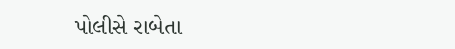પોલીસે રાબેતા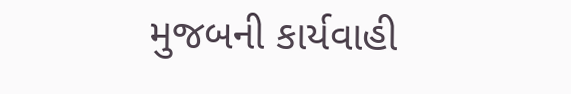મુજબની કાર્યવાહી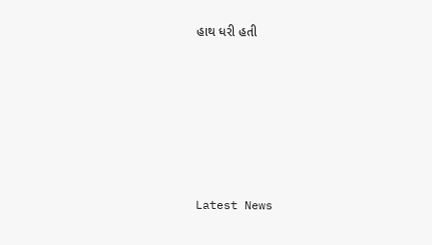હાથ ધરી હતી






Latest News